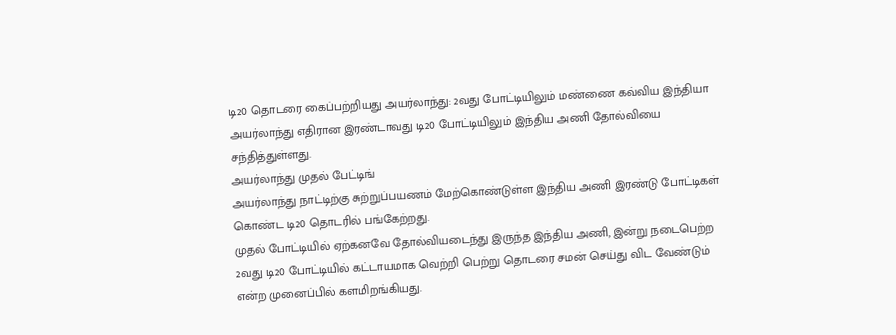டி20 தொடரை கைப்பற்றியது அயர்லாந்து: 2வது போட்டியிலும் மண்ணை கவ்விய இந்தியா
அயர்லாந்து எதிரான இரண்டாவது டி20 போட்டியிலும் இந்திய அணி தோல்வியை சந்தித்துள்ளது.
அயர்லாந்து முதல் பேட்டிங்
அயர்லாந்து நாட்டிற்கு சுற்றுப்பயணம் மேற்கொண்டுள்ள இந்திய அணி இரண்டு போட்டிகள் கொண்ட டி20 தொடரில் பங்கேற்றது.
முதல் போட்டியில் ஏற்கனவே தோல்வியடைந்து இருந்த இந்திய அணி, இன்று நடைபெற்ற 2வது டி20 போட்டியில் கட்டாயமாக வெற்றி பெற்று தொடரை சமன் செய்து விட வேண்டும் என்ற முனைப்பில் களமிறங்கியது.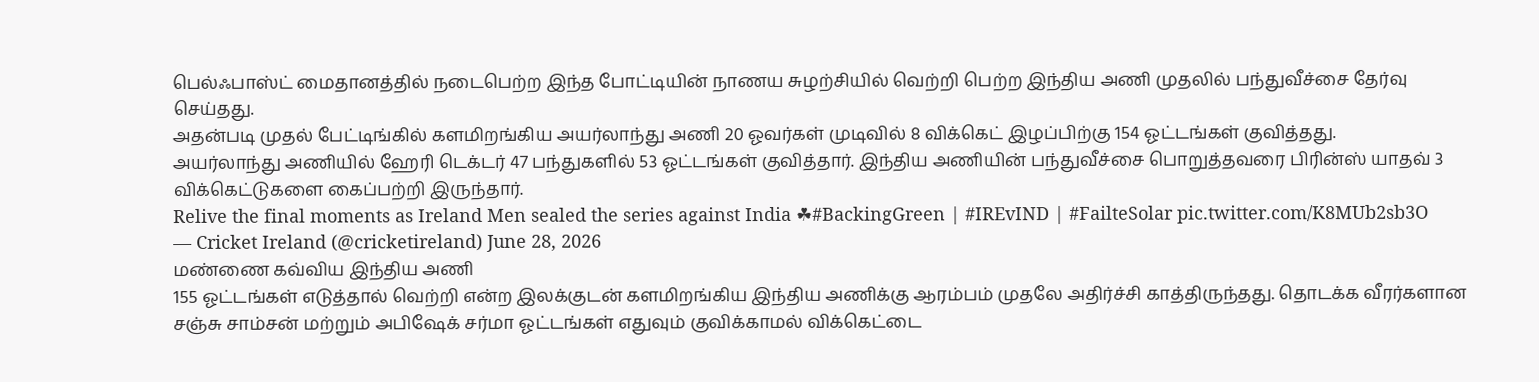பெல்ஃபாஸ்ட் மைதானத்தில் நடைபெற்ற இந்த போட்டியின் நாணய சுழற்சியில் வெற்றி பெற்ற இந்திய அணி முதலில் பந்துவீச்சை தேர்வு செய்தது.
அதன்படி முதல் பேட்டிங்கில் களமிறங்கிய அயர்லாந்து அணி 20 ஓவர்கள் முடிவில் 8 விக்கெட் இழப்பிற்கு 154 ஓட்டங்கள் குவித்தது.
அயர்லாந்து அணியில் ஹேரி டெக்டர் 47 பந்துகளில் 53 ஓட்டங்கள் குவித்தார். இந்திய அணியின் பந்துவீச்சை பொறுத்தவரை பிரின்ஸ் யாதவ் 3 விக்கெட்டுகளை கைப்பற்றி இருந்தார்.
Relive the final moments as Ireland Men sealed the series against India ☘#BackingGreen | #IREvIND | #FailteSolar pic.twitter.com/K8MUb2sb3O
— Cricket Ireland (@cricketireland) June 28, 2026
மண்ணை கவ்விய இந்திய அணி
155 ஓட்டங்கள் எடுத்தால் வெற்றி என்ற இலக்குடன் களமிறங்கிய இந்திய அணிக்கு ஆரம்பம் முதலே அதிர்ச்சி காத்திருந்தது. தொடக்க வீரர்களான சஞ்சு சாம்சன் மற்றும் அபிஷேக் சர்மா ஓட்டங்கள் எதுவும் குவிக்காமல் விக்கெட்டை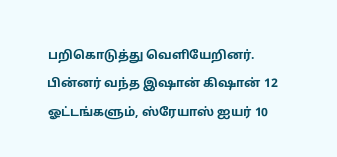பறிகொடுத்து வெளியேறினர்.
பின்னர் வந்த இஷான் கிஷான் 12 ஓட்டங்களும், ஸ்ரேயாஸ் ஐயர் 10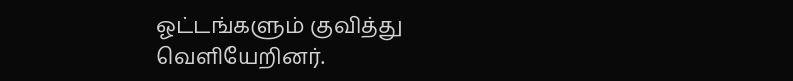ஓட்டங்களும் குவித்து வெளியேறினர்.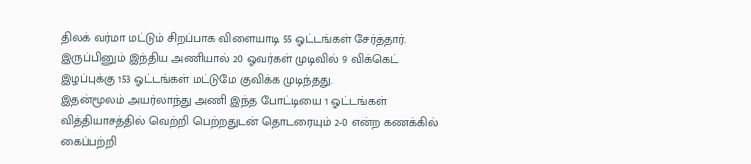திலக் வர்மா மட்டும் சிறப்பாக விளையாடி 55 ஓட்டங்கள் சேர்த்தார். இருப்பினும் இந்திய அணியால் 20 ஓவர்கள் முடிவில் 9 விக்கெட் இழப்புக்கு 153 ஓட்டங்கள் மட்டுமே குவிக்க முடிந்தது.
இதன்மூலம் அயர்லாந்து அணி இந்த போட்டியை 1 ஓட்டங்கள் வித்தியாசத்தில் வெற்றி பெற்றதுடன் தொடரையும் 2-0 என்ற கணக்கில் கைப்பற்றி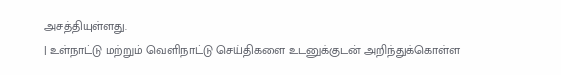அசத்தியுள்ளது.
| உள்நாட்டு மற்றும் வெளிநாட்டு செய்திகளை உடனுக்குடன் அறிந்துக்கொள்ள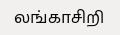லங்காசிறி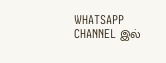WHATSAPP CHANNEL இல்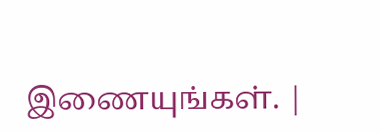இணையுங்கள். |